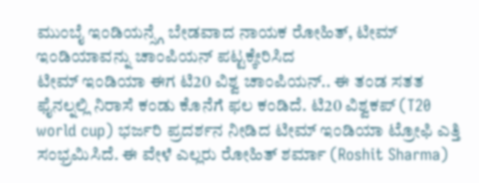ಮುಂಬೈ ಇಂಡಿಯನ್ಸ್ಗೆ ಬೇಡವಾದ ನಾಯಕ ರೋಹಿತ್, ಟೀಮ್ ಇಂಡಿಯಾವನ್ನು ಚಾಂಪಿಯನ್ ಪಟ್ಟಕ್ಕೇರಿಸಿದ
ಟೀಮ್ ಇಂಡಿಯಾ ಈಗ ಟಿ20 ವಿಶ್ವ ಚಾಂಪಿಯನ್.. ಈ ತಂಡ ಸತತ ಫೈನಲ್ನಲ್ಲಿ ನಿರಾಸೆ ಕಂಡು ಕೊನೆಗೆ ಫಲ ಕಂಡಿದೆ. ಟಿ20 ವಿಶ್ವಕಪ್ (T20 world cup) ಭರ್ಜರಿ ಪ್ರದರ್ಶನ ನೀಡಿದ ಟೀಮ್ ಇಂಡಿಯಾ ಟ್ರೋಫಿ ಎತ್ತಿ ಸಂಭ್ರಮಿಸಿದೆ. ಈ ವೇಳೆ ಎಲ್ಲರು ರೋಹಿತ್ ಶರ್ಮಾ (Roshit Sharma)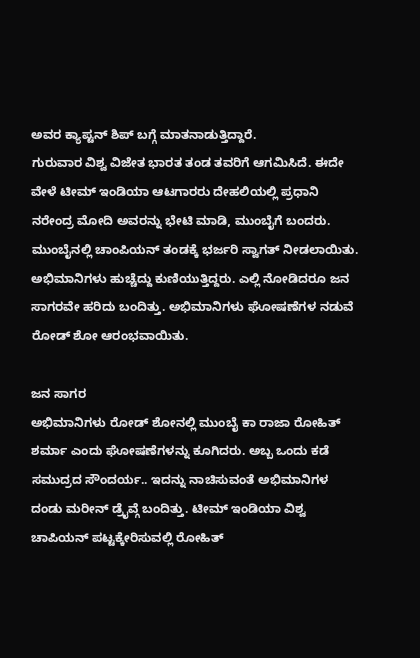ಅವರ ಕ್ಯಾಪ್ಟನ್ ಶಿಪ್ ಬಗ್ಗೆ ಮಾತನಾಡುತ್ತಿದ್ದಾರೆ.
ಗುರುವಾರ ವಿಶ್ವ ವಿಜೇತ ಭಾರತ ತಂಡ ತವರಿಗೆ ಆಗಮಿಸಿದೆ. ಈದೇ ವೇಳೆ ಟೀಮ್ ಇಂಡಿಯಾ ಆಟಗಾರರು ದೇಹಲಿಯಲ್ಲಿ ಪ್ರಧಾನಿ ನರೇಂದ್ರ ಮೋದಿ ಅವರನ್ನು ಭೇಟಿ ಮಾಡಿ, ಮುಂಬೈಗೆ ಬಂದರು. ಮುಂಬೈನಲ್ಲಿ ಚಾಂಪಿಯನ್ ತಂಡಕ್ಕೆ ಭರ್ಜರಿ ಸ್ವಾಗತ್ ನೀಡಲಾಯಿತು. ಅಭಿಮಾನಿಗಳು ಹುಚ್ಚೆದ್ದು ಕುಣಿಯುತ್ತಿದ್ದರು. ಎಲ್ಲಿ ನೋಡಿದರೂ ಜನ ಸಾಗರವೇ ಹರಿದು ಬಂದಿತ್ತು. ಅಭಿಮಾನಿಗಳು ಘೋಷಣೆಗಳ ನಡುವೆ ರೋಡ್ ಶೋ ಆರಂಭವಾಯಿತು.

ಜನ ಸಾಗರ
ಅಭಿಮಾನಿಗಳು ರೋಡ್ ಶೋನಲ್ಲಿ ಮುಂಬೈ ಕಾ ರಾಜಾ ರೋಹಿತ್ ಶರ್ಮಾ ಎಂದು ಘೋಷಣೆಗಳನ್ನು ಕೂಗಿದರು. ಅಬ್ಬ ಒಂದು ಕಡೆ ಸಮುದ್ರದ ಸೌಂದರ್ಯ.. ಇದನ್ನು ನಾಚಿಸುವಂತೆ ಅಭಿಮಾನಿಗಳ ದಂಡು ಮರೀನ್ ಡ್ರೈವ್ಗೆ ಬಂದಿತ್ತು. ಟೀಮ್ ಇಂಡಿಯಾ ವಿಶ್ವ ಚಾಪಿಯನ್ ಪಟ್ಟಕ್ಕೇರಿಸುವಲ್ಲಿ ರೋಹಿತ್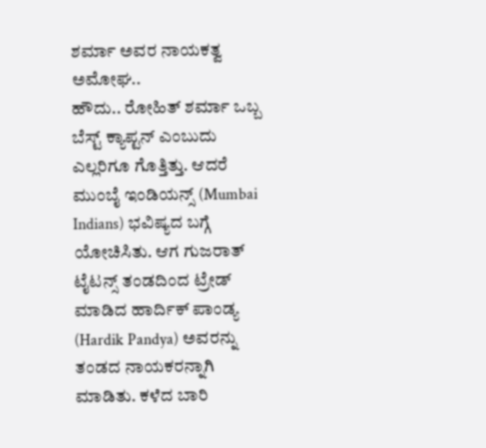ಶರ್ಮಾ ಅವರ ನಾಯಕತ್ವ ಅಮೋಘ..
ಹೌದು.. ರೋಹಿತ್ ಶರ್ಮಾ ಒಬ್ಬ ಬೆಸ್ಟ್ ಕ್ಯಾಪ್ಟನ್ ಎಂಬುದು ಎಲ್ಲರಿಗೂ ಗೊತ್ತಿತ್ತು. ಆದರೆ ಮುಂಬೈ ಇಂಡಿಯನ್ಸ್ (Mumbai Indians) ಭವಿಷ್ಯದ ಬಗ್ಗೆ ಯೋಚಿಸಿತು. ಆಗ ಗುಜರಾತ್ ಟೈಟನ್ಸ್ ತಂಡದಿಂದ ಟ್ರೇಡ್ ಮಾಡಿದ ಹಾರ್ದಿಕ್ ಪಾಂಡ್ಯ (Hardik Pandya) ಅವರನ್ನು ತಂಡದ ನಾಯಕರನ್ನಾಗಿ ಮಾಡಿತು. ಕಳೆದ ಬಾರಿ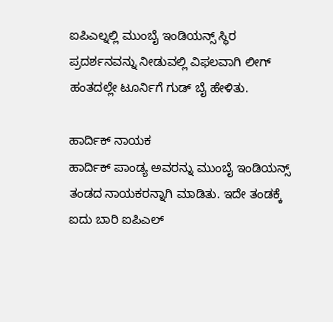ಐಪಿಎಲ್ನಲ್ಲಿ ಮುಂಬೈ ಇಂಡಿಯನ್ಸ್ ಸ್ಥಿರ ಪ್ರದರ್ಶನವನ್ನು ನೀಡುವಲ್ಲಿ ವಿಫಲವಾಗಿ ಲೀಗ್ ಹಂತದಲ್ಲೇ ಟೂರ್ನಿಗೆ ಗುಡ್ ಬೈ ಹೇಳಿತು.

ಹಾರ್ದಿಕ್ ನಾಯಕ
ಹಾರ್ದಿಕ್ ಪಾಂಡ್ಯ ಅವರನ್ನು ಮುಂಬೈ ಇಂಡಿಯನ್ಸ್ ತಂಡದ ನಾಯಕರನ್ನಾಗಿ ಮಾಡಿತು. ಇದೇ ತಂಡಕ್ಕೆ ಐದು ಬಾರಿ ಐಪಿಎಲ್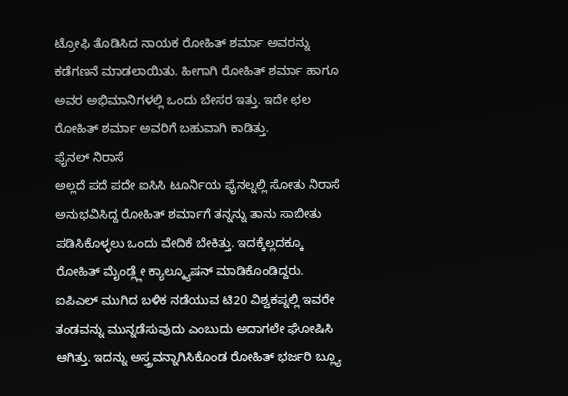ಟ್ರೋಫಿ ತೊಡಿಸಿದ ನಾಯಕ ರೋಹಿತ್ ಶರ್ಮಾ ಅವರನ್ನು ಕಡೆಗಣನೆ ಮಾಡಲಾಯಿತು. ಹೀಗಾಗಿ ರೋಹಿತ್ ಶರ್ಮಾ ಹಾಗೂ ಅವರ ಅಭಿಮಾನಿಗಳಲ್ಲಿ ಒಂದು ಬೇಸರ ಇತ್ತು. ಇದೇ ಛಲ ರೋಹಿತ್ ಶರ್ಮಾ ಅವರಿಗೆ ಬಹುವಾಗಿ ಕಾಡಿತ್ತು.
ಫೈನಲ್ ನಿರಾಸೆ
ಅಲ್ಲದೆ ಪದೆ ಪದೇ ಐಸಿಸಿ ಟೂರ್ನಿಯ ಫೈನಲ್ನಲ್ಲಿ ಸೋತು ನಿರಾಸೆ ಅನುಭವಿಸಿದ್ದ ರೋಹಿತ್ ಶರ್ಮಾಗೆ ತನ್ನನ್ನು ತಾನು ಸಾಬೀತು ಪಡಿಸಿಕೊಳ್ಳಲು ಒಂದು ವೇದಿಕೆ ಬೇಕಿತ್ತು. ಇದಕ್ಕೆಲ್ಲದಕ್ಕೂ ರೋಹಿತ್ ಮೈಂಡ್ಲ್ಲೇ ಕ್ಯಾಲ್ಕ್ಯೂಷನ್ ಮಾಡಿಕೊಂಡಿದ್ದರು. ಐಪಿಎಲ್ ಮುಗಿದ ಬಳಿಕ ನಡೆಯುವ ಟಿ20 ವಿಶ್ವಕಪ್ನಲ್ಲಿ ಇವರೇ ತಂಡವನ್ನು ಮುನ್ನಡೆಸುವುದು ಎಂಬುದು ಅದಾಗಲೇ ಘೋಷಿಸಿ ಆಗಿತ್ತು. ಇದನ್ನು ಅಸ್ತ್ರವನ್ನಾಗಿಸಿಕೊಂಡ ರೋಹಿತ್ ಭರ್ಜರಿ ಬ್ಲ್ಯೂ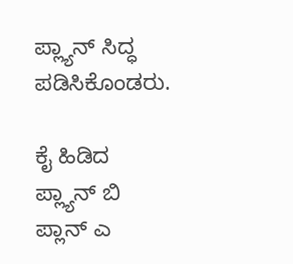ಪ್ಲ್ಯಾನ್ ಸಿದ್ಧ ಪಡಿಸಿಕೊಂಡರು.

ಕೈ ಹಿಡಿದ ಪ್ಲ್ಯಾನ್ ಬಿ
ಪ್ಲಾನ್ ಎ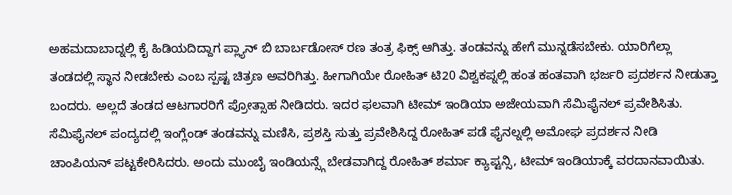ಅಹಮದಾಬಾದ್ನಲ್ಲಿ ಕೈ ಹಿಡಿಯದಿದ್ದಾಗ ಪ್ಲ್ಯಾನ್ ಬಿ ಬಾರ್ಬಡೋಸ್ ರಣ ತಂತ್ರ ಫಿಕ್ಸ್ ಆಗಿತ್ತು. ತಂಡವನ್ನು ಹೇಗೆ ಮುನ್ನಡೆಸಬೇಕು. ಯಾರಿಗೆಲ್ಲಾ ತಂಡದಲ್ಲಿ ಸ್ಥಾನ ನೀಡಬೇಕು ಎಂಬ ಸ್ಪಷ್ಟ ಚಿತ್ರಣ ಅವರಿಗಿತ್ತು. ಹೀಗಾಗಿಯೇ ರೋಹಿತ್ ಟಿ20 ವಿಶ್ವಕಪ್ನಲ್ಲಿ ಹಂತ ಹಂತವಾಗಿ ಭರ್ಜರಿ ಪ್ರದರ್ಶನ ನೀಡುತ್ತಾ ಬಂದರು. ಅಲ್ಲದೆ ತಂಡದ ಆಟಗಾರರಿಗೆ ಪ್ರೋತ್ಸಾಹ ನೀಡಿದರು. ಇದರ ಫಲವಾಗಿ ಟೀಮ್ ಇಂಡಿಯಾ ಅಜೇಯವಾಗಿ ಸೆಮಿಫೈನಲ್ ಪ್ರವೇಶಿಸಿತು.
ಸೆಮಿಫೈನಲ್ ಪಂದ್ಯದಲ್ಲಿ ಇಂಗ್ಲೆಂಡ್ ತಂಡವನ್ನು ಮಣಿಸಿ, ಪ್ರಶಸ್ತಿ ಸುತ್ತು ಪ್ರವೇಶಿಸಿದ್ದ ರೋಹಿತ್ ಪಡೆ ಫೈನಲ್ನಲ್ಲಿ ಅಮೋಘ ಪ್ರದರ್ಶನ ನೀಡಿ ಚಾಂಪಿಯನ್ ಪಟ್ಟಕೇರಿಸಿದರು. ಅಂದು ಮುಂಬೈ ಇಂಡಿಯನ್ಸ್ಗೆ ಬೇಡವಾಗಿದ್ದ ರೋಹಿತ್ ಶರ್ಮಾ ಕ್ಯಾಪ್ಟನ್ಸಿ, ಟೀಮ್ ಇಂಡಿಯಾಕ್ಕೆ ವರದಾನವಾಯಿತು.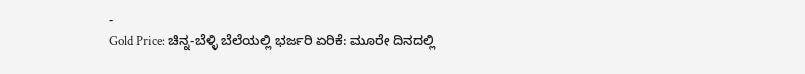-
Gold Price: ಚಿನ್ನ-ಬೆಳ್ಳಿ ಬೆಲೆಯಲ್ಲಿ ಭರ್ಜರಿ ಏರಿಕೆ: ಮೂರೇ ದಿನದಲ್ಲಿ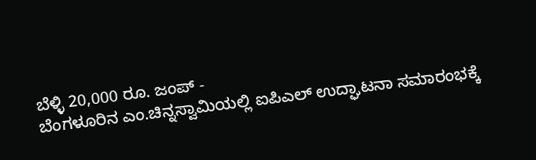ಬೆಳ್ಳಿ 20,000 ರೂ. ಜಂಪ್ -
ಬೆಂಗಳೂರಿನ ಎಂ.ಚಿನ್ನಸ್ವಾಮಿಯಲ್ಲಿ ಐಪಿಎಲ್ ಉದ್ಘಾಟನಾ ಸಮಾರಂಭಕ್ಕೆ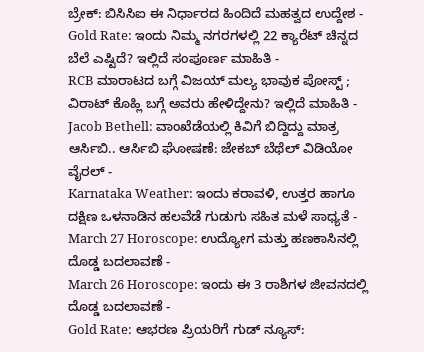ಬ್ರೇಕ್: ಬಿಸಿಸಿಐ ಈ ನಿರ್ಧಾರದ ಹಿಂದಿದೆ ಮಹತ್ವದ ಉದ್ದೇಶ -
Gold Rate: ಇಂದು ನಿಮ್ಮ ನಗರಗಳಲ್ಲಿ 22 ಕ್ಯಾರೆಟ್ ಚಿನ್ನದ ಬೆಲೆ ಎಷ್ಟಿದೆ? ಇಲ್ಲಿದೆ ಸಂಪೂರ್ಣ ಮಾಹಿತಿ -
RCB ಮಾರಾಟದ ಬಗ್ಗೆ ವಿಜಯ್ ಮಲ್ಯ ಭಾವುಕ ಪೋಸ್ಟ್ ; ವಿರಾಟ್ ಕೊಹ್ಲಿ ಬಗ್ಗೆ ಅವರು ಹೇಳಿದ್ದೇನು? ಇಲ್ಲಿದೆ ಮಾಹಿತಿ -
Jacob Bethell: ವಾಂಖೆಡೆಯಲ್ಲಿ ಕಿವಿಗೆ ಬಿದ್ದಿದ್ದು ಮಾತ್ರ ಆರ್ಸಿಬಿ.. ಆರ್ಸಿಬಿ ಘೋಷಣೆ: ಜೇಕಬ್ ಬೆಥೆಲ್ ವಿಡಿಯೋ ವೈರಲ್ -
Karnataka Weather: ಇಂದು ಕರಾವಳಿ, ಉತ್ತರ ಹಾಗೂ ದಕ್ಷಿಣ ಒಳನಾಡಿನ ಹಲವೆಡೆ ಗುಡುಗು ಸಹಿತ ಮಳೆ ಸಾಧ್ಯತೆ -
March 27 Horoscope: ಉದ್ಯೋಗ ಮತ್ತು ಹಣಕಾಸಿನಲ್ಲಿ ದೊಡ್ಡ ಬದಲಾವಣೆ -
March 26 Horoscope: ಇಂದು ಈ 3 ರಾಶಿಗಳ ಜೀವನದಲ್ಲಿ ದೊಡ್ಡ ಬದಲಾವಣೆ -
Gold Rate: ಆಭರಣ ಪ್ರಿಯರಿಗೆ ಗುಡ್ ನ್ಯೂಸ್: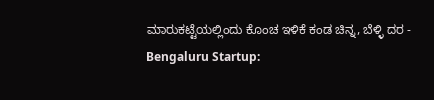ಮಾರುಕಟ್ಟೆಯಲ್ಲಿಂದು ಕೊಂಚ ಇಳಿಕೆ ಕಂಡ ಚಿನ್ನ, ಬೆಳ್ಳಿ ದರ -
Bengaluru Startup: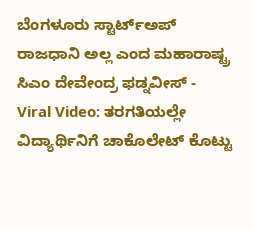ಬೆಂಗಳೂರು ಸ್ಟಾರ್ಟ್ಅಪ್ ರಾಜಧಾನಿ ಅಲ್ಲ ಎಂದ ಮಹಾರಾಷ್ಟ್ರ ಸಿಎಂ ದೇವೇಂದ್ರ ಫಡ್ನವೀಸ್ -
Viral Video: ತರಗತಿಯಲ್ಲೇ ವಿದ್ಯಾರ್ಥಿನಿಗೆ ಚಾಕೊಲೇಟ್ ಕೊಟ್ಟು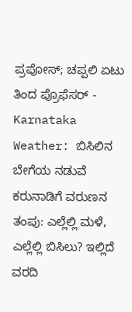ಪ್ರಪೋಸ್; ಚಪ್ಪಲಿ ಏಟು ತಿಂದ ಪ್ರೊಫೆಸರ್ -
Karnataka Weather: ಬಿಸಿಲಿನ ಬೇಗೆಯ ನಡುವೆ ಕರುನಾಡಿಗೆ ವರುಣನ ತಂಪು: ಎಲ್ಲೆಲ್ಲಿ ಮಳೆ, ಎಲ್ಲೆಲ್ಲಿ ಬಿಸಿಲು? ಇಲ್ಲಿದೆ ವರದಿ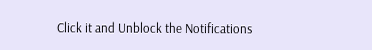Click it and Unblock the Notifications